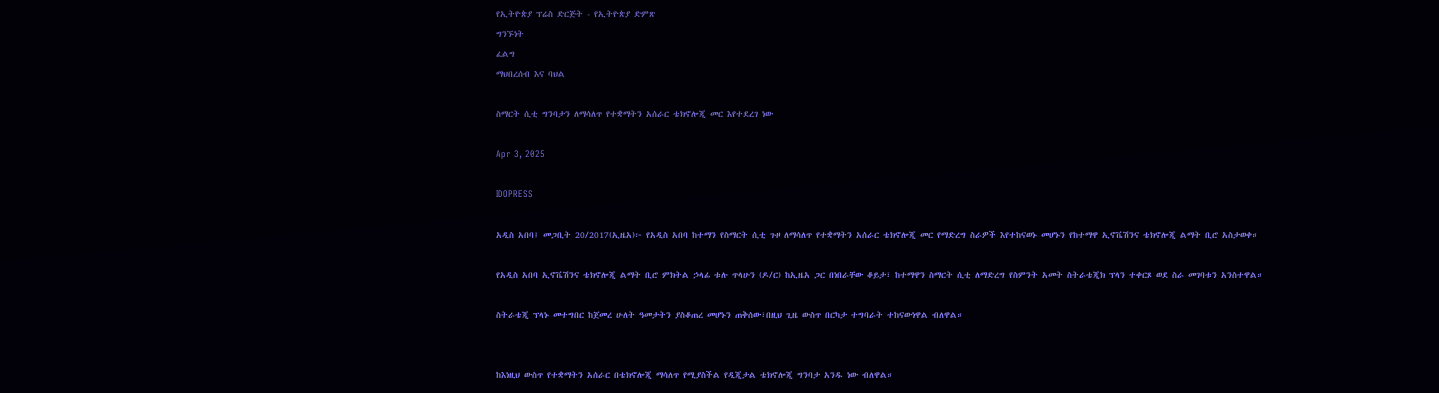የኢትዮጵያ ፕሬስ ድርጅት - የኢትዮጵያ ድምጽ
ግንኙነት
ፈልግ
ማህበረሰብ እና ባህል

ስማርት ሲቲ ግንባታን ለማሳለጥ የተቋማትን አሰራር ቴክኖሎጂ መር እየተደረገ ነው

Apr 3, 2025

IDOPRESS

አዲስ አበባ፤ መጋቢት 20/2017(ኢዜአ)፦ የአዲስ አበባ ከተማን የስማርት ሲቲ ጉዞ ለማሳለጥ የተቋማትን አሰራር ቴክኖሎጂ መር የማድረግ ስራዎች እየተከናወኑ መሆኑን የከተማዋ ኢኖቬሽንና ቴክኖሎጂ ልማት ቢሮ አስታወቀ።

የአዲስ አበባ ኢኖቬሽንና ቴክኖሎጂ ልማት ቢሮ ምክትል ኃላፊ ቱሉ ጥላሁን (ዶ/ር) ከኢዜአ ጋር በነበራቸው ቆይታ፣ ከተማዋን ስማርት ሲቲ ለማድረግ የስምንት አመት ስትራቴጂክ ፕላን ተቀርጾ ወደ ስራ መገባቱን አንስተዋል።

ስትራቴጂ ፕላኑ መተግበር ከጀመረ ሁለት ዓመታትን ያስቆጠረ መሆኑን ጠቅሰው፣በዚህ ጊዜ ውስጥ በርካታ ተግባራት ተከናውነዋል ብለዋል።


ከእነዚህ ውስጥ የተቋማትን አሰራር በቴክኖሎጂ ማሳለጥ የሚያስችል የዲጂታል ቴክኖሎጂ ግንባታ አንዱ ነው ብለዋል።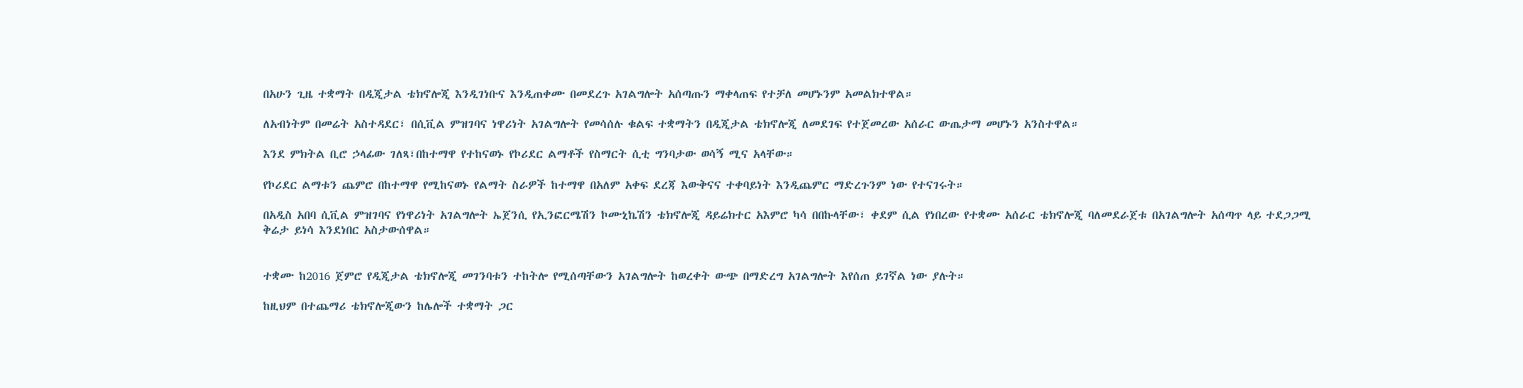በአሁን ጊዜ ተቋማት በዲጂታል ቴክኖሎጂ እንዲገነቡና እንዲጠቀሙ በመደረጉ አገልግሎት አሰጣጡን ማቀላጠፍ የተቻለ መሆኑንም አመልክተዋል።

ለአብነትም በመሬት አስተዳደር፣ በሲቪል ምዝገባና ነዋሪነት አገልግሎት የመሳሰሉ ቁልፍ ተቋማትን በዲጂታል ቴክኖሎጂ ለመደገፍ የተጀመረው አሰራር ውጤታማ መሆኑን አንስተዋል።

እንደ ምክትል ቢሮ ኃላፊው ገለጻ፣በከተማዋ የተከናወኑ የኮሪደር ልማቶች የስማርት ሲቲ ግንባታው ወሳኝ ሚና አላቸው።

የኮሪደር ልማቱን ጨምሮ በከተማዋ የሚከናወኑ የልማት ስራዎች ከተማዋ በአለም አቀፍ ደረጃ እውቅናና ተቀባይነት እንዲጨምር ማድረጉንም ነው የተናገሩት።

በአዲስ አበባ ሲቪል ምዝገባና የነዋሪነት አገልግሎት ኤጀንሲ የኢንፎርሜሽን ኮሙኒኬሽን ቴክኖሎጂ ዳይሬክተር አእምሮ ካሳ በበኩላቸው፣ ቀደም ሲል የነበረው የተቋሙ አሰራር ቴክኖሎጂ ባለመደራጀቱ በአገልግሎት አሰጣጥ ላይ ተደጋጋሚ ቅሬታ ይነሳ እንደነበር አስታውሰዋል።


ተቋሙ ከ2016 ጀምሮ የዲጂታል ቴክኖሎጂ መገንባቱን ተከትሎ የሚሰጣቸውን አገልግሎት ከወረቀት ውጭ በማድረግ አገልግሎት እየሰጠ ይገኛል ነው ያሉት።

ከዚህም በተጨማሪ ቴክኖሎጂውን ከሌሎች ተቋማት ጋር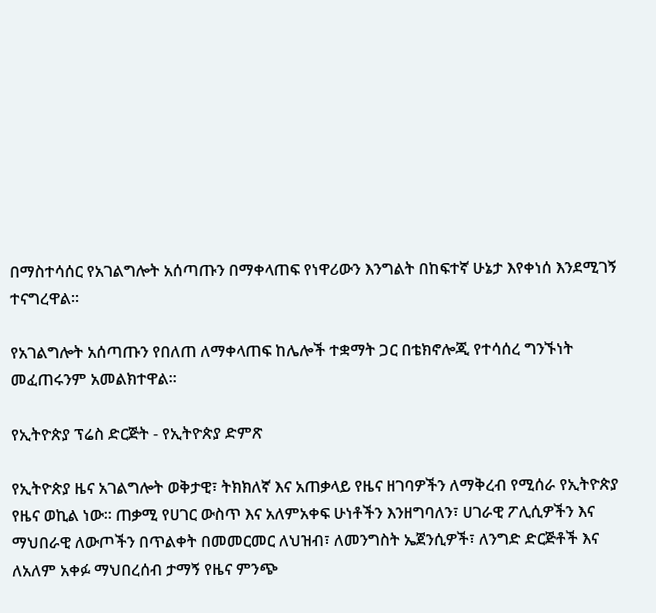በማስተሳሰር የአገልግሎት አሰጣጡን በማቀላጠፍ የነዋሪውን እንግልት በከፍተኛ ሁኔታ እየቀነሰ እንደሚገኝ ተናግረዋል።

የአገልግሎት አሰጣጡን የበለጠ ለማቀላጠፍ ከሌሎች ተቋማት ጋር በቴክኖሎጂ የተሳሰረ ግንኙነት መፈጠሩንም አመልክተዋል።

የኢትዮጵያ ፕሬስ ድርጅት - የኢትዮጵያ ድምጽ

የኢትዮጵያ ዜና አገልግሎት ወቅታዊ፣ ትክክለኛ እና አጠቃላይ የዜና ዘገባዎችን ለማቅረብ የሚሰራ የኢትዮጵያ የዜና ወኪል ነው። ጠቃሚ የሀገር ውስጥ እና አለምአቀፍ ሁነቶችን እንዘግባለን፣ ሀገራዊ ፖሊሲዎችን እና ማህበራዊ ለውጦችን በጥልቀት በመመርመር ለህዝብ፣ ለመንግስት ኤጀንሲዎች፣ ለንግድ ድርጅቶች እና ለአለም አቀፉ ማህበረሰብ ታማኝ የዜና ምንጭ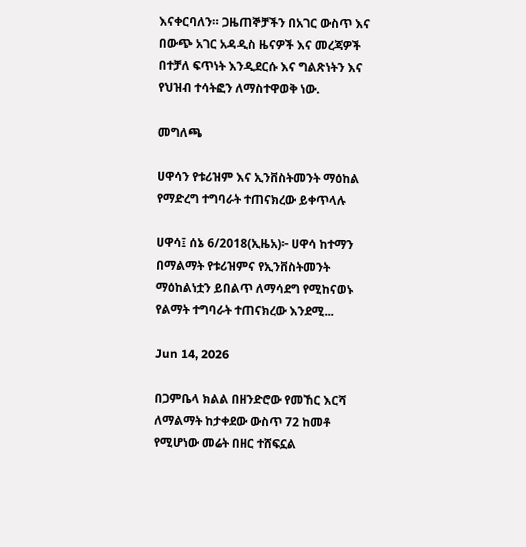እናቀርባለን። ጋዜጠኞቻችን በአገር ውስጥ እና በውጭ አገር አዳዲስ ዜናዎች እና መረጃዎች በተቻለ ፍጥነት እንዲደርሱ እና ግልጽነትን እና የህዝብ ተሳትፎን ለማስተዋወቅ ነው.

መግለጫ

ሀዋሳን የቱሪዝም እና ኢንቨስትመንት ማዕከል የማድረግ ተግባራት ተጠናክረው ይቀጥላሉ

ሀዋሳ፤ ሰኔ 6/2018(ኢዜአ)፦ ሀዋሳ ከተማን በማልማት የቱሪዝምና የኢንቨስትመንት ማዕከልነቷን ይበልጥ ለማሳደግ የሚከናወኑ የልማት ተግባራት ተጠናክረው እንደሚ...

Jun 14, 2026

በጋምቤላ ክልል በዘንድሮው የመኸር እርሻ ለማልማት ከታቀደው ውስጥ 72 ከመቶ የሚሆነው መሬት በዘር ተሸፍኗል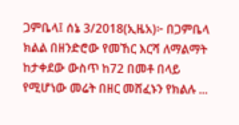ጋምቤላ፤ ሰኔ 3/2018(ኢዜአ)፦ በጋምቤላ ክልል በዘንድሮው የመኸር እርሻ ለማልማት ከታቀደው ውስጥ ከ72 በመቶ በላይ የሚሆነው መሬት በዘር መሸፈኑን የክልሉ ...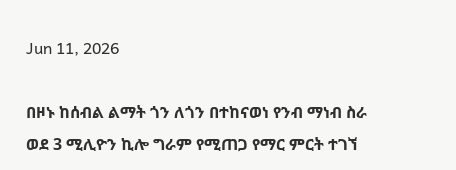Jun 11, 2026

በዞኑ ከሰብል ልማት ጎን ለጎን በተከናወነ የንብ ማነብ ስራ ወደ 3 ሚሊዮን ኪሎ ግራም የሚጠጋ የማር ምርት ተገኘ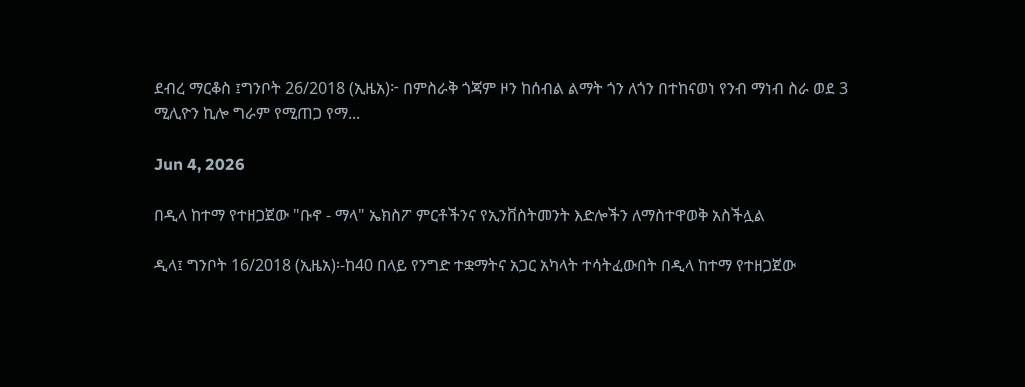ደብረ ማርቆስ ፤ግንቦት 26/2018 (ኢዜአ)፦ በምስራቅ ጎጃም ዞን ከሰብል ልማት ጎን ለጎን በተከናወነ የንብ ማነብ ስራ ወደ 3 ሚሊዮን ኪሎ ግራም የሚጠጋ የማ...

Jun 4, 2026

በዲላ ከተማ የተዘጋጀው "ቡኖ - ማላ" ኤክስፖ ምርቶችንና የኢንቨስትመንት እድሎችን ለማስተዋወቅ አስችሏል

ዲላ፤ ግንቦት 16/2018 (ኢዜአ)፡-ከ40 በላይ የንግድ ተቋማትና አጋር አካላት ተሳትፈውበት በዲላ ከተማ የተዘጋጀው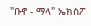"ቡኖ - ማላ" ኤክስፖ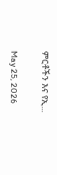ምርቶችን እና የኢ...

May 25, 2026